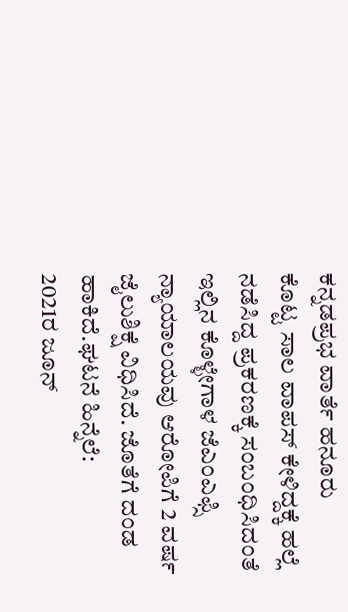ಕನ್ನಡಪ್ರಭ ವಾರ್ತೆ ಹನೂರು
ಕೊಟ್ಟ ಸಾಲ ವಾಪಸ್ ಕೇಳಿದ್ದಕ್ಕೆ ಹಲ್ಲೆ ನಡೆಸಿದ್ದ ಪ್ರಕರಣಕ್ಕೆ ಸಂಬಂಧಿಸಿದಂತೆ ಇಲ್ಲಿನ ಕೊಳ್ಳೇಗಾಳ ಜೆಎಂಎಫ್ಸಿ ನ್ಯಾಯಾಲಯವು ಆರೋಪಿಗೆ 2 ವರ್ಷ ಜೈಲುಶಿಕ್ಷೆ ವಿಧಿಸಿದೆ. ಜೊತೆಗೆ ದಂಡ ಹಾಕಿದೆ.ಘಟನೆ ಹಿನ್ನೆಲೆ:
2021ರ ಜೂನ್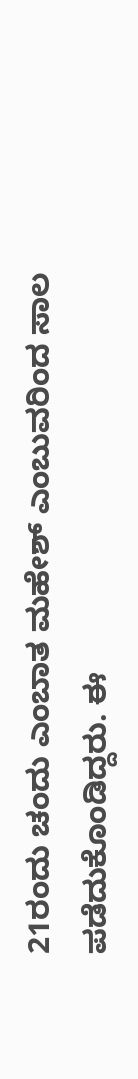21ರಂದು ಚಂದು ಎಂಬಾತ ಮಹೇಶ್ ಎಂಬುವರಿಂದ ಸಾಲ ಪಡೆದುಕೊಂಡಿದ್ದರು. ಈ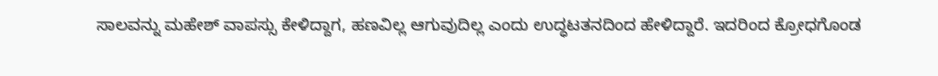ಸಾಲವನ್ನು ಮಹೇಶ್ ವಾಪಸ್ಸು ಕೇಳಿದ್ದಾಗ, ಹಣವಿಲ್ಲ ಆಗುವುದಿಲ್ಲ ಎಂದು ಉದ್ಧಟತನದಿಂದ ಹೇಳಿದ್ದಾರೆ. ಇದರಿಂದ ಕ್ರೋಧಗೊಂಡ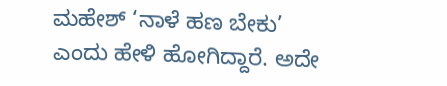ಮಹೇಶ್ ‘ನಾಳೆ ಹಣ ಬೇಕು’ ಎಂದು ಹೇಳಿ ಹೋಗಿದ್ದಾರೆ. ಅದೇ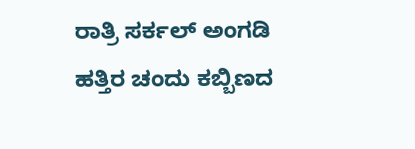ರಾತ್ರಿ ಸರ್ಕಲ್ ಅಂಗಡಿ ಹತ್ತಿರ ಚಂದು ಕಬ್ಬಿಣದ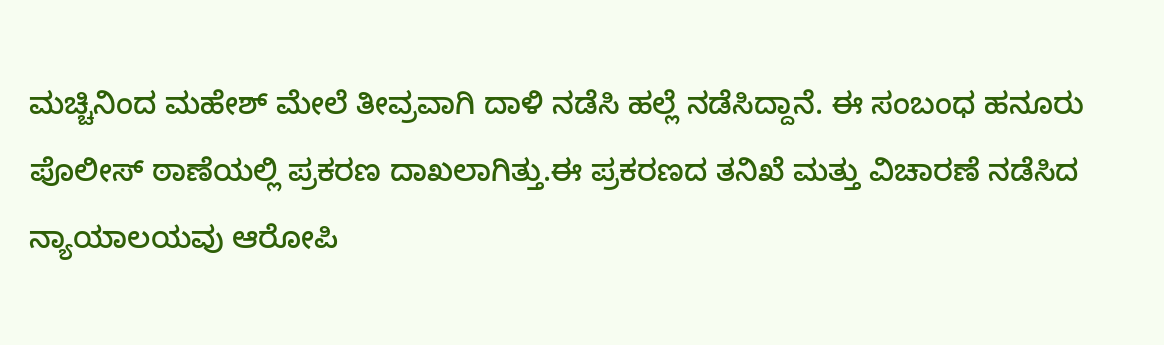ಮಚ್ಚಿನಿಂದ ಮಹೇಶ್ ಮೇಲೆ ತೀವ್ರವಾಗಿ ದಾಳಿ ನಡೆಸಿ ಹಲ್ಲೆ ನಡೆಸಿದ್ದಾನೆ. ಈ ಸಂಬಂಧ ಹನೂರು ಪೊಲೀಸ್ ಠಾಣೆಯಲ್ಲಿ ಪ್ರಕರಣ ದಾಖಲಾಗಿತ್ತು.ಈ ಪ್ರಕರಣದ ತನಿಖೆ ಮತ್ತು ವಿಚಾರಣೆ ನಡೆಸಿದ ನ್ಯಾಯಾಲಯವು ಆರೋಪಿ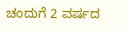ಚಂದುಗೆ 2 ವರ್ಷದ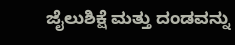ಜೈಲುಶಿಕ್ಷೆ ಮತ್ತು ದಂಡವನ್ನು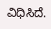ವಿಧಿಸಿದೆ.